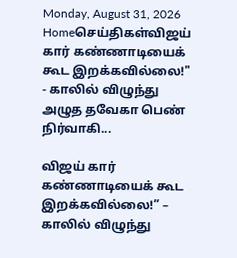Monday, August 31, 2026
Homeசெய்திகள்விஜய் கார் கண்ணாடியைக் கூட இறக்கவில்லை!" - காலில் விழுந்து அழுத தவேகா பெண் நிர்வாகி...

விஜய் கார் கண்ணாடியைக் கூட இறக்கவில்லை!” – காலில் விழுந்து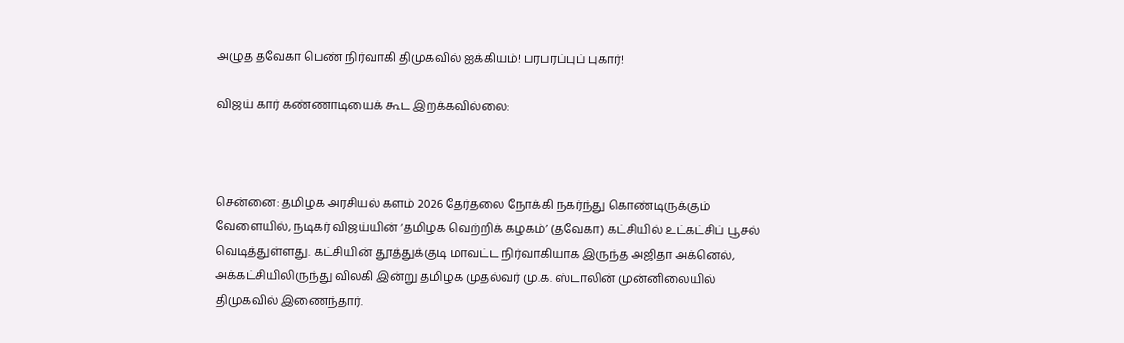அழுத தவேகா பெண் நிர்வாகி திமுகவில் ஐக்கியம்! பரபரப்புப் புகார்!

விஜய் கார் கண்ணாடியைக் கூட இறக்கவில்லை:



சென்னை: தமிழக அரசியல் களம் 2026 தேர்தலை நோக்கி நகர்ந்து கொண்டிருக்கும் வேளையில், நடிகர் விஜய்யின் ‘தமிழக வெற்றிக் கழகம்’ (தவேகா) கட்சியில் உட்கட்சிப் பூசல் வெடித்துள்ளது. கட்சியின் தூத்துக்குடி மாவட்ட நிர்வாகியாக இருந்த அஜிதா அக்னெல், அக்கட்சியிலிருந்து விலகி இன்று தமிழக முதல்வர் மு.க. ஸ்டாலின் முன்னிலையில் திமுகவில் இணைந்தார்.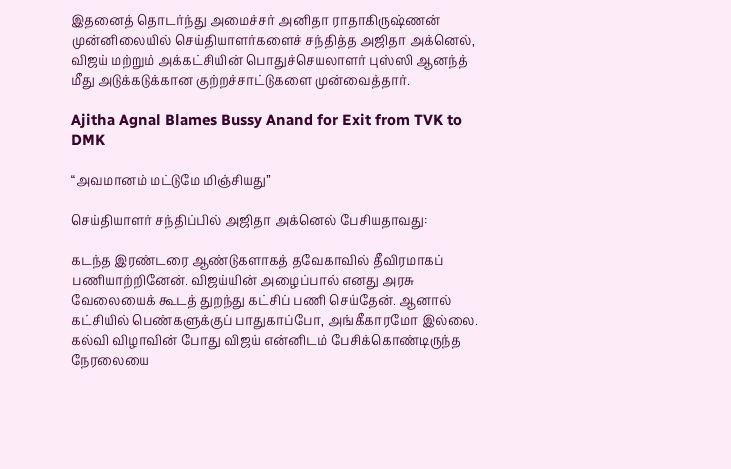இதனைத் தொடர்ந்து அமைச்சர் அனிதா ராதாகிருஷ்ணன் முன்னிலையில் செய்தியாளர்களைச் சந்தித்த அஜிதா அக்னெல், விஜய் மற்றும் அக்கட்சியின் பொதுச்செயலாளர் புஸ்ஸி ஆனந்த் மீது அடுக்கடுக்கான குற்றச்சாட்டுகளை முன்வைத்தார்.

Ajitha Agnal Blames Bussy Anand for Exit from TVK to DMK

“அவமானம் மட்டுமே மிஞ்சியது”

செய்தியாளர் சந்திப்பில் அஜிதா அக்னெல் பேசியதாவது:

கடந்த இரண்டரை ஆண்டுகளாகத் தவேகாவில் தீவிரமாகப் பணியாற்றினேன். விஜய்யின் அழைப்பால் எனது அரசு வேலையைக் கூடத் துறந்து கட்சிப் பணி செய்தேன். ஆனால் கட்சியில் பெண்களுக்குப் பாதுகாப்போ, அங்கீகாரமோ இல்லை. கல்வி விழாவின் போது விஜய் என்னிடம் பேசிக்கொண்டிருந்த நேரலையை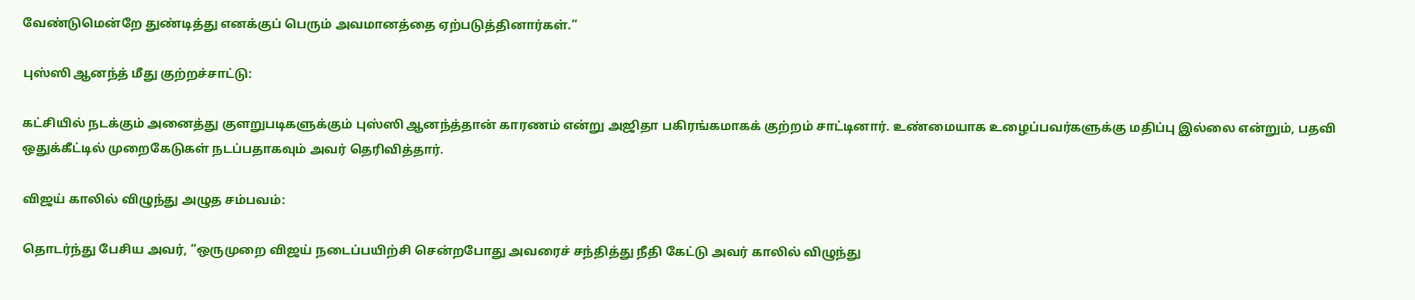வேண்டுமென்றே துண்டித்து எனக்குப் பெரும் அவமானத்தை ஏற்படுத்தினார்கள்.”

புஸ்ஸி ஆனந்த் மீது குற்றச்சாட்டு:

கட்சியில் நடக்கும் அனைத்து குளறுபடிகளுக்கும் புஸ்ஸி ஆனந்த்தான் காரணம் என்று அஜிதா பகிரங்கமாகக் குற்றம் சாட்டினார். உண்மையாக உழைப்பவர்களுக்கு மதிப்பு இல்லை என்றும், பதவி ஒதுக்கீட்டில் முறைகேடுகள் நடப்பதாகவும் அவர் தெரிவித்தார்.

விஜய் காலில் விழுந்து அழுத சம்பவம்:

தொடர்ந்து பேசிய அவர், “ஒருமுறை விஜய் நடைப்பயிற்சி சென்றபோது அவரைச் சந்தித்து நீதி கேட்டு அவர் காலில் விழுந்து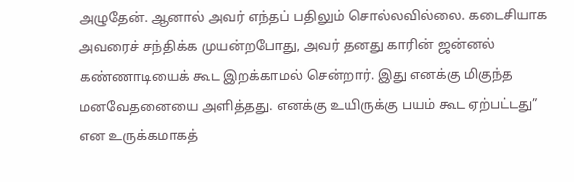அழுதேன். ஆனால் அவர் எந்தப் பதிலும் சொல்லவில்லை. கடைசியாக அவரைச் சந்திக்க முயன்றபோது, அவர் தனது காரின் ஜன்னல் கண்ணாடியைக் கூட இறக்காமல் சென்றார். இது எனக்கு மிகுந்த மனவேதனையை அளித்தது. எனக்கு உயிருக்கு பயம் கூட ஏற்பட்டது” என உருக்கமாகத்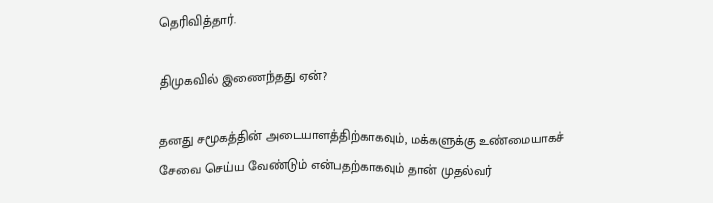தெரிவித்தார்.

திமுகவில் இணைந்தது ஏன்?

தனது சமூகத்தின் அடையாளத்திற்காகவும், மக்களுக்கு உண்மையாகச் சேவை செய்ய வேண்டும் என்பதற்காகவும் தான் முதல்வர்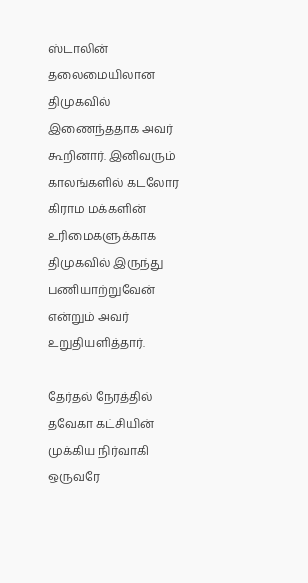ஸ்டாலின் தலைமையிலான திமுகவில் இணைந்ததாக அவர் கூறினார். இனிவரும் காலங்களில் கடலோர கிராம மக்களின் உரிமைகளுக்காக திமுகவில் இருந்து பணியாற்றுவேன் என்றும் அவர் உறுதியளித்தார்.

தேர்தல் நேரத்தில் தவேகா கட்சியின் முக்கிய நிர்வாகி ஒருவரே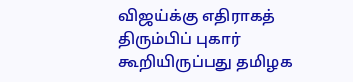விஜய்க்கு எதிராகத் திரும்பிப் புகார் கூறியிருப்பது தமிழக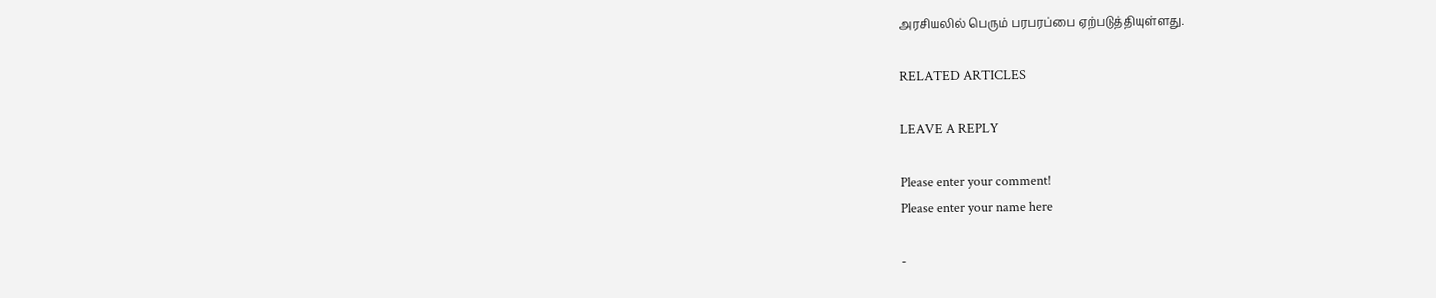அரசியலில் பெரும் பரபரப்பை ஏற்படுத்தியுள்ளது.

RELATED ARTICLES

LEAVE A REPLY

Please enter your comment!
Please enter your name here

-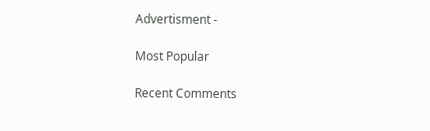Advertisment -

Most Popular

Recent Comments